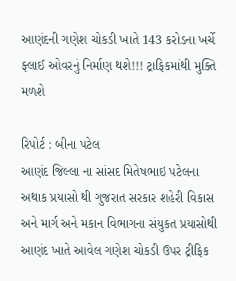આણંદની ગણેશ ચોકડી ખાતે 143 કરોડના ખર્ચે ફ્લાઈ ઓવરનું નિર્માણ થશે!!! ટ્રાફિકમાંથી મુક્તિ મળશે

રિપોર્ટ : બીના પટેલ
આણંદ જિલ્લા ના સાંસદ મિતેષભાઇ પટેલના અથાક પ્રયાસો થી ગુજરાત સરકાર શહેરી વિકાસ અને માર્ગ અને મકાન વિભાગના સંયુકત પ્રયાસોથી આણંદ ખાતે આવેલ ગણેશ ચોકડી ઉપર ટ્રીફિક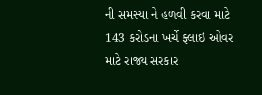ની સમસ્યા ને હળવી કરવા માટે 143 કરોડના ખર્ચે ફ્લાઇ ઓવર માટે રાજ્ય સરકાર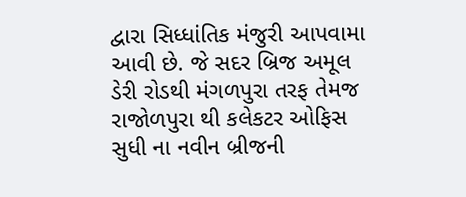દ્વારા સિધ્ધાંતિક મંજુરી આપવામા આવી છે. જે સદર બ્રિજ અમૂલ ડેરી રોડથી મંગળપુરા તરફ તેમજ રાજોળપુરા થી કલેકટર ઓફિસ સુધી ના નવીન બ્રીજની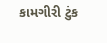કામગીરી ટુંક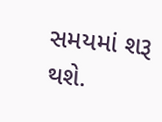સમયમાં શરૂ થશે.